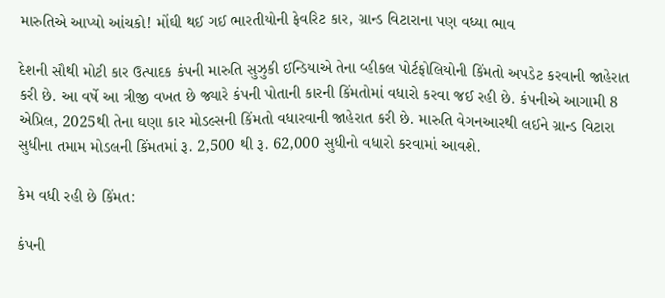મારુતિએ આપ્યો આંચકો! મોંઘી થઈ ગઈ ભારતીયોની ફેવરિટ કાર, ગ્રાન્ડ વિટારાના પણ વધ્યા ભાવ

દેશની સૌથી મોટી કાર ઉત્પાદક કંપની મારુતિ સુઝુકી ઈન્ડિયાએ તેના વ્હીકલ પોર્ટફોલિયોની કિંમતો અપડેટ કરવાની જાહેરાત કરી છે. આ વર્ષે આ ત્રીજી વખત છે જ્યારે કંપની પોતાની કારની કિંમતોમાં વધારો કરવા જઈ રહી છે. કંપનીએ આગામી 8 એપ્રિલ, 2025થી તેના ઘણા કાર મોડલ્સની કિંમતો વધારવાની જાહેરાત કરી છે. મારુતિ વેગનઆરથી લઈને ગ્રાન્ડ વિટારા સુધીના તમામ મોડલની કિંમતમાં રૂ. 2,500 થી રૂ. 62,000 સુધીનો વધારો કરવામાં આવશે.

કેમ વધી રહી છે કિંમત:

કંપની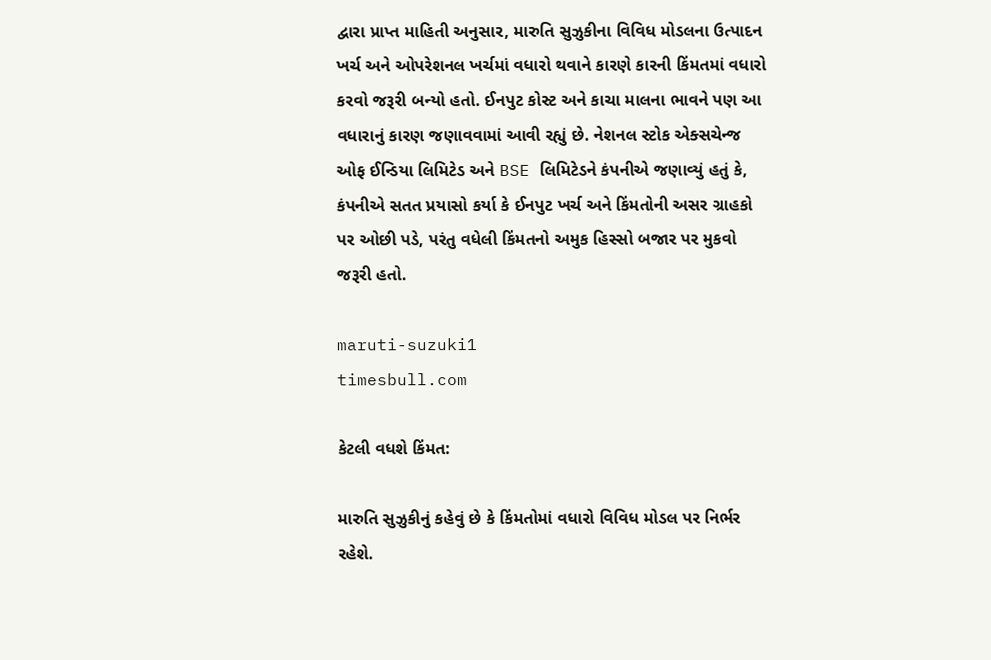દ્વારા પ્રાપ્ત માહિતી અનુસાર, મારુતિ સુઝુકીના વિવિધ મોડલના ઉત્પાદન ખર્ચ અને ઓપરેશનલ ખર્ચમાં વધારો થવાને કારણે કારની કિંમતમાં વધારો કરવો જરૂરી બન્યો હતો. ઈનપુટ કોસ્ટ અને કાચા માલના ભાવને પણ આ વધારાનું કારણ જણાવવામાં આવી રહ્યું છે. નેશનલ સ્ટોક એક્સચેન્જ ઓફ ઈન્ડિયા લિમિટેડ અને BSE લિમિટેડને કંપનીએ જણાવ્યું હતું કે, કંપનીએ સતત પ્રયાસો કર્યા કે ઈનપુટ ખર્ચ અને કિંમતોની અસર ગ્રાહકો પર ઓછી પડે, પરંતુ વધેલી કિંમતનો અમુક હિસ્સો બજાર પર મુકવો જરૂરી હતો.

maruti-suzuki1
timesbull.com

કેટલી વધશે કિંમત:

મારુતિ સુઝુકીનું કહેવું છે કે કિંમતોમાં વધારો વિવિધ મોડલ પર નિર્ભર રહેશે.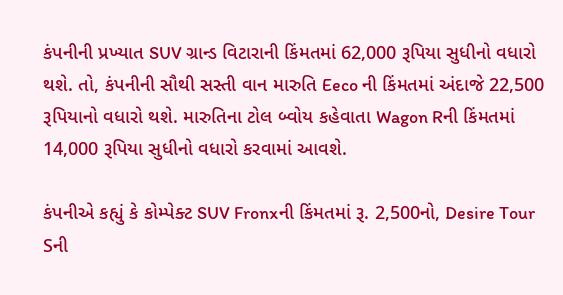કંપનીની પ્રખ્યાત SUV ગ્રાન્ડ વિટારાની કિંમતમાં 62,000 રૂપિયા સુધીનો વધારો થશે. તો, કંપનીની સૌથી સસ્તી વાન મારુતિ Eeco ની કિંમતમાં અંદાજે 22,500 રૂપિયાનો વધારો થશે. મારુતિના ટોલ બ્વોય કહેવાતા Wagon Rની કિંમતમાં 14,000 રૂપિયા સુધીનો વધારો કરવામાં આવશે.

કંપનીએ કહ્યું કે કોમ્પેક્ટ SUV Fronxની કિંમતમાં રૂ. 2,500નો, Desire Tour Sની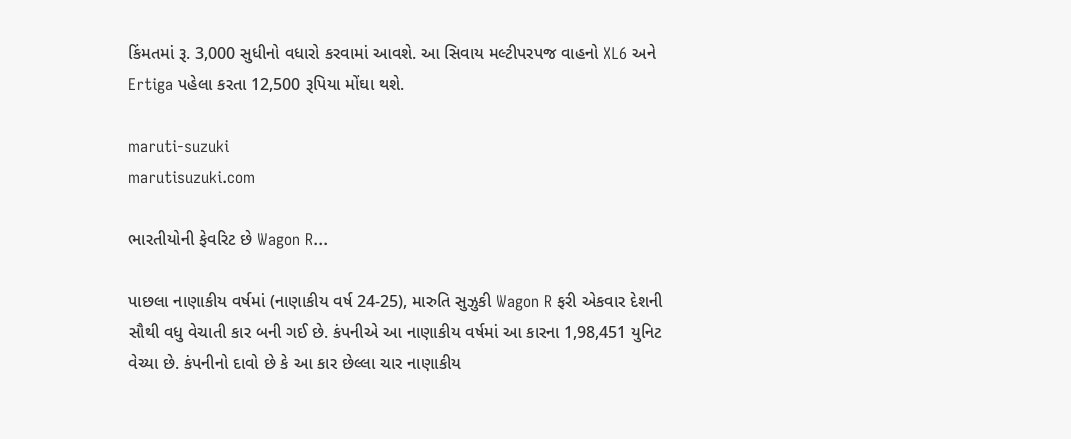કિંમતમાં રૂ. 3,000 સુધીનો વધારો કરવામાં આવશે. આ સિવાય મલ્ટીપરપજ વાહનો XL6 અને Ertiga પહેલા કરતા 12,500 રૂપિયા મોંઘા થશે.

maruti-suzuki
marutisuzuki.com

ભારતીયોની ફેવરિટ છે Wagon R...

પાછલા નાણાકીય વર્ષમાં (નાણાકીય વર્ષ 24-25), મારુતિ સુઝુકી Wagon R ફરી એકવાર દેશની સૌથી વધુ વેચાતી કાર બની ગઈ છે. કંપનીએ આ નાણાકીય વર્ષમાં આ કારના 1,98,451 યુનિટ વેચ્યા છે. કંપનીનો દાવો છે કે આ કાર છેલ્લા ચાર નાણાકીય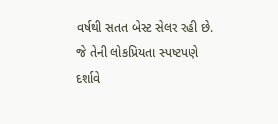વર્ષથી સતત બેસ્ટ સેલર રહી છે. જે તેની લોકપ્રિયતા સ્પષ્ટપણે દર્શાવે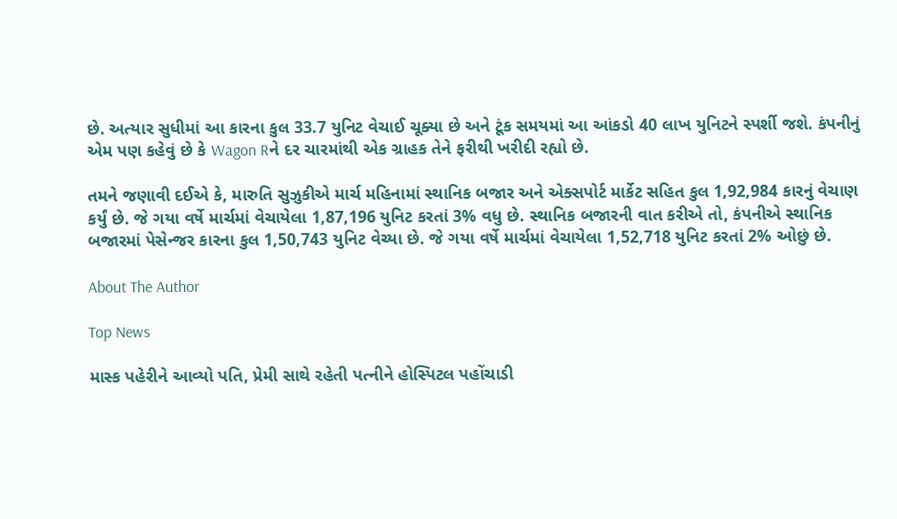છે. અત્યાર સુધીમાં આ કારના કુલ 33.7 યુનિટ વેચાઈ ચૂક્યા છે અને ટૂંક સમયમાં આ આંકડો 40 લાખ યુનિટને સ્પર્શી જશે. કંપનીનું એમ પણ કહેવું છે કે Wagon Rને દર ચારમાંથી એક ગ્રાહક તેને ફરીથી ખરીદી રહ્યો છે.

તમને જણાવી દઈએ કે, મારુતિ સુઝુકીએ માર્ચ મહિનામાં સ્થાનિક બજાર અને એક્સપોર્ટ માર્કેટ સહિત કુલ 1,92,984 કારનું વેચાણ કર્યું છે. જે ગયા વર્ષે માર્ચમાં વેચાયેલા 1,87,196 યુનિટ કરતાં 3% વધુ છે. સ્થાનિક બજારની વાત કરીએ તો, કંપનીએ સ્થાનિક બજારમાં પેસેન્જર કારના કુલ 1,50,743 યુનિટ વેચ્યા છે. જે ગયા વર્ષે માર્ચમાં વેચાયેલા 1,52,718 યુનિટ કરતાં 2% ઓછું છે.

About The Author

Top News

માસ્ક પહેરીને આવ્યો પતિ, પ્રેમી સાથે રહેતી પત્નીને હોસ્પિટલ પહોંચાડી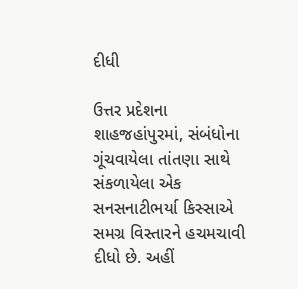દીધી

ઉત્તર પ્રદેશના શાહજહાંપુરમાં, સંબંધોના ગૂંચવાયેલા તાંતણા સાથે સંકળાયેલા એક સનસનાટીભર્યા કિસ્સાએ સમગ્ર વિસ્તારને હચમચાવી દીધો છે. અહીં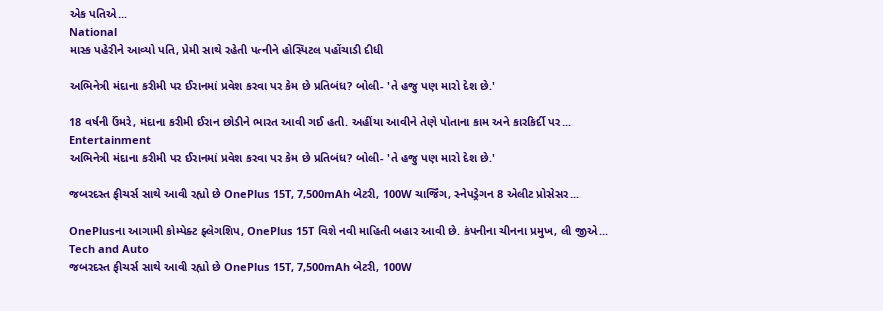એક પતિએ...
National
માસ્ક પહેરીને આવ્યો પતિ, પ્રેમી સાથે રહેતી પત્નીને હોસ્પિટલ પહોંચાડી દીધી

અભિનેત્રી મંદાના કરીમી પર ઈરાનમાં પ્રવેશ કરવા પર કેમ છે પ્રતિબંધ? બોલી- 'તે હજુ પણ મારો દેશ છે.'

18 વર્ષની ઉંમરે, મંદાના કરીમી ઈરાન છોડીને ભારત આવી ગઈ હતી. અહીંયા આવીને તેણે પોતાના કામ અને કારકિર્દી પર...
Entertainment
અભિનેત્રી મંદાના કરીમી પર ઈરાનમાં પ્રવેશ કરવા પર કેમ છે પ્રતિબંધ? બોલી- 'તે હજુ પણ મારો દેશ છે.'

જબરદસ્ત ફીચર્સ સાથે આવી રહ્યો છે OnePlus 15T, 7,500mAh બેટરી, 100W ચાર્જિંગ, સ્નેપડ્રેગન 8 એલીટ પ્રોસેસર...

OnePlusના આગામી કોમ્પેક્ટ ફ્લેગશિપ, OnePlus 15T વિશે નવી માહિતી બહાર આવી છે. કંપનીના ચીનના પ્રમુખ, લી જીએ...
Tech and Auto
જબરદસ્ત ફીચર્સ સાથે આવી રહ્યો છે OnePlus 15T, 7,500mAh બેટરી, 100W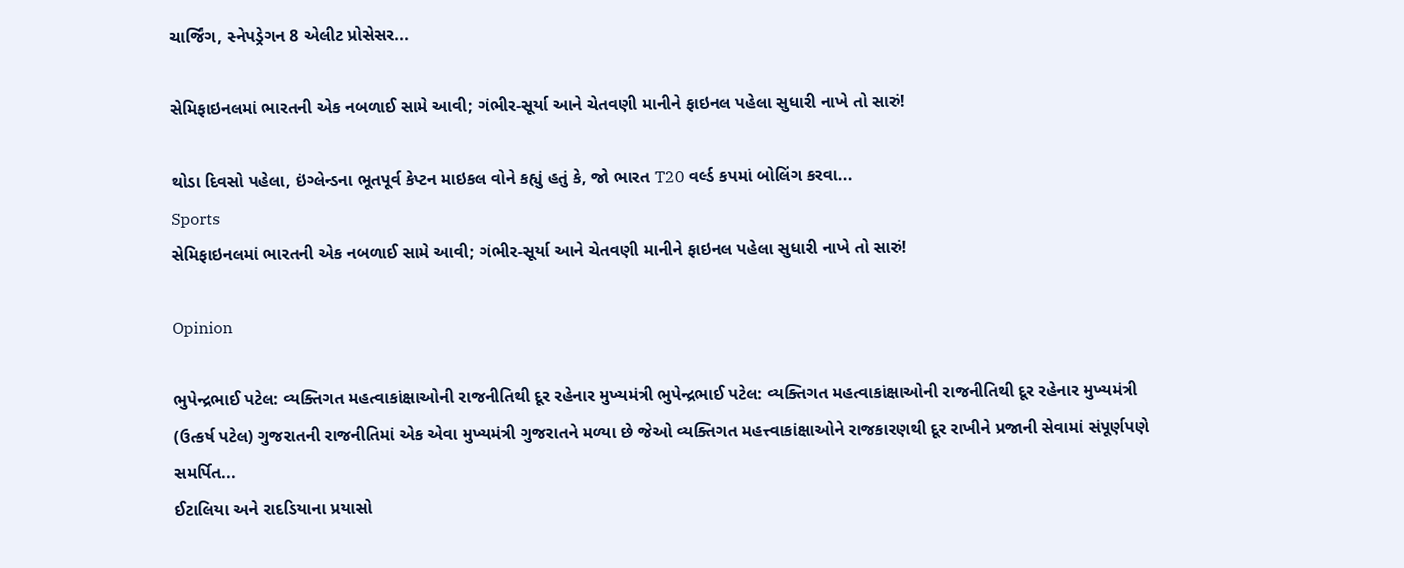ચાર્જિંગ, સ્નેપડ્રેગન 8 એલીટ પ્રોસેસર...

સેમિફાઇનલમાં ભારતની એક નબળાઈ સામે આવી; ગંભીર-સૂર્યા આને ચેતવણી માનીને ફાઇનલ પહેલા સુધારી નાખે તો સારું!

થોડા દિવસો પહેલા, ઇંગ્લેન્ડના ભૂતપૂર્વ કેપ્ટન માઇકલ વોને કહ્યું હતું કે, જો ભારત T20 વર્લ્ડ કપમાં બોલિંગ કરવા...
Sports
સેમિફાઇનલમાં ભારતની એક નબળાઈ સામે આવી; ગંભીર-સૂર્યા આને ચેતવણી માનીને ફાઇનલ પહેલા સુધારી નાખે તો સારું!

Opinion

ભુપેન્દ્રભાઈ પટેલ: વ્યક્તિગત મહત્વાકાંક્ષાઓની રાજનીતિથી દૂર રહેનાર મુખ્યમંત્રી ભુપેન્દ્રભાઈ પટેલ: વ્યક્તિગત મહત્વાકાંક્ષાઓની રાજનીતિથી દૂર રહેનાર મુખ્યમંત્રી
(ઉત્કર્ષ પટેલ) ગુજરાતની રાજનીતિમાં એક એવા મુખ્યમંત્રી ગુજરાતને મળ્યા છે જેઓ વ્યક્તિગત મહત્ત્વાકાંક્ષાઓને રાજકારણથી દૂર રાખીને પ્રજાની સેવામાં સંપૂર્ણપણે સમર્પિત...
ઈટાલિયા અને રાદડિયાના પ્રયાસો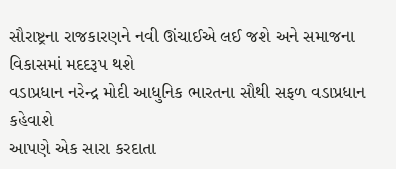સૌરાષ્ટ્રના રાજકારણને નવી ઊંચાઈએ લઈ જશે અને સમાજના વિકાસમાં મદદરૂપ થશે
વડાપ્રધાન નરેન્દ્ર મોદી આધુનિક ભારતના સૌથી સફળ વડાપ્રધાન કહેવાશે
આપણે એક સારા કરદાતા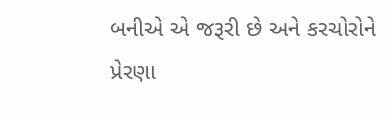બનીએ એ જરૂરી છે અને કરચોરોને પ્રેરણા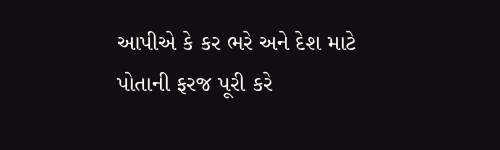આપીએ કે કર ભરે અને દેશ માટે પોતાની ફરજ પૂરી કરે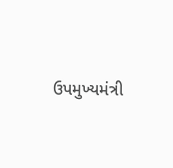ઉપમુખ્યમંત્રી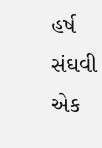હર્ષ સંઘવી એક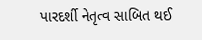પારદર્શી નેતૃત્વ સાબિત થઈ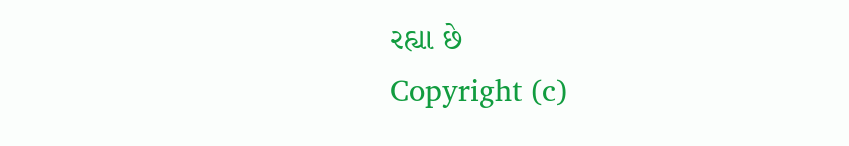રહ્યા છે
Copyright (c)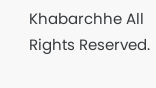Khabarchhe All Rights Reserved.